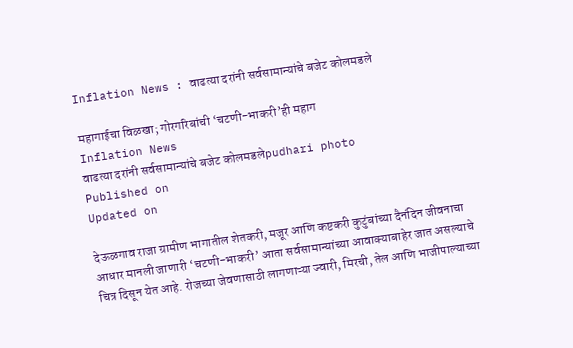Inflation News : वाढत्या दरांनी सर्वसामान्यांचे बजेट कोलमडले

महागाईचा विळखा; गोरगरिबांची ‌‘चटणी-भाकरी‌’ही महाग
Inflation News
वाढत्या दरांनी सर्वसामान्यांचे बजेट कोलमडलेpudhari photo
Published on
Updated on

देऊळगाव राजा ग्रामीण भागातील शेतकरी, मजूर आणि कष्टकरी कुटुंबांच्या दैनंदिन जीवनाचा आधार मानली जाणारी ‌‘चटणी-भाकरी‌’ आता सर्वसामान्यांच्या आवाक्याबाहेर जात असल्याचे चित्र दिसून येत आहे. रोजच्या जेवणासाठी लागणाऱ्या ज्वारी, मिरची, तेल आणि भाजीपाल्याच्या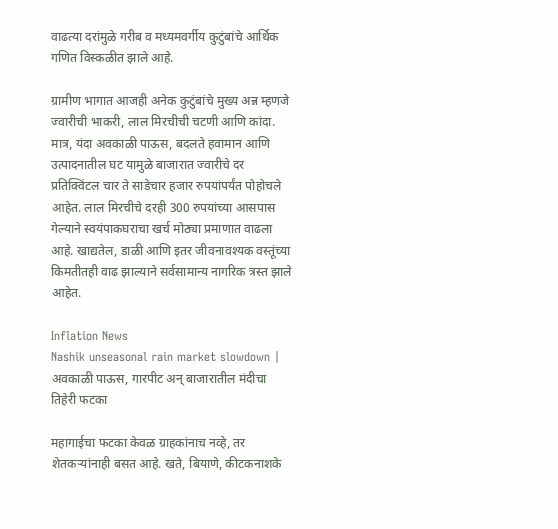वाढत्या दरांमुळे गरीब व मध्यमवर्गीय कुटुंबांचे आर्थिक गणित विस्कळीत झाले आहे.

ग्रामीण भागात आजही अनेक कुटुंबांचे मुख्य अन्न म्हणजे ज्वारीची भाकरी, लाल मिरचीची चटणी आणि कांदा. मात्र, यंदा अवकाळी पाऊस, बदलते हवामान आणि उत्पादनातील घट यामुळे बाजारात ज्वारीचे दर प्रतिक्विंटल चार ते साडेचार हजार रुपयांपर्यंत पोहोचले आहेत. लाल मिरचीचे दरही 300 रुपयांच्या आसपास गेल्याने स्वयंपाकघराचा खर्च मोठ्या प्रमाणात वाढला आहे. खाद्यतेल, डाळी आणि इतर जीवनावश्यक वस्तूंच्या किमतीतही वाढ झाल्याने सर्वसामान्य नागरिक त्रस्त झाले आहेत.

Inflation News
Nashik unseasonal rain market slowdown | अवकाळी पाऊस, गारपीट अन् बाजारातील मंदीचा तिहेरी फटका

महागाईचा फटका केवळ ग्राहकांनाच नव्हे, तर शेतकऱ्यांनाही बसत आहे. खते, बियाणे, कीटकनाशके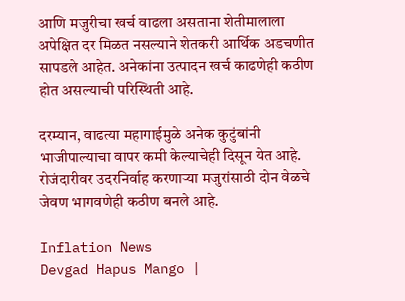आणि मजुरीचा खर्च वाढला असताना शेतीमालाला अपेक्षित दर मिळत नसल्याने शेतकरी आर्थिक अडचणीत सापडले आहेत. अनेकांना उत्पादन खर्च काढणेही कठीण होत असल्याची परिस्थिती आहे.

दरम्यान, वाढत्या महागाईमुळे अनेक कुटुंबांनी भाजीपाल्याचा वापर कमी केल्याचेही दिसून येत आहे. रोजंदारीवर उदरनिर्वाह करणाऱ्या मजुरांसाठी दोन वेळचे जेवण भागवणेही कठीण बनले आहे.

Inflation News
Devgad Hapus Mango |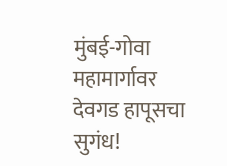मुंबई-गोवा महामार्गावर देवगड हापूसचा सुगंध!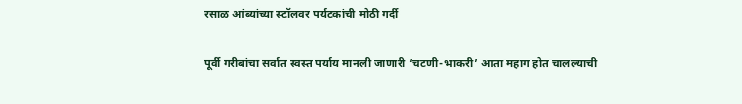रसाळ आंब्यांच्या स्टॉलवर पर्यटकांची मोठी गर्दी

पूर्वी गरीबांचा सर्वात स्वस्त पर्याय मानली जाणारी ‌‘चटणी-भाकरी‌’ आता महाग होत चालल्याची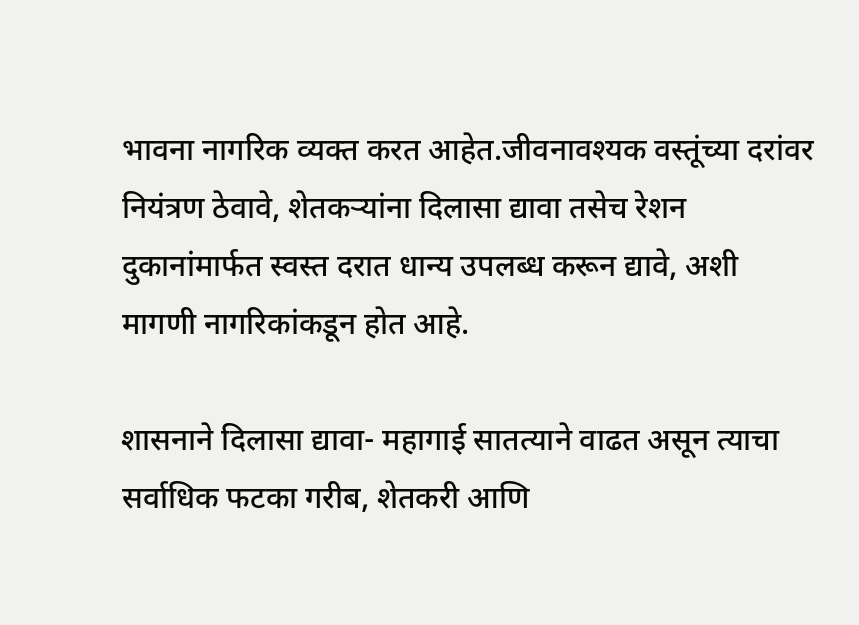भावना नागरिक व्यक्त करत आहेत.जीवनावश्यक वस्तूंच्या दरांवर नियंत्रण ठेवावे, शेतकऱ्यांना दिलासा द्यावा तसेच रेशन दुकानांमार्फत स्वस्त दरात धान्य उपलब्ध करून द्यावे, अशी मागणी नागरिकांकडून होत आहे.

शासनाने दिलासा द्यावा- महागाई सातत्याने वाढत असून त्याचा सर्वाधिक फटका गरीब, शेतकरी आणि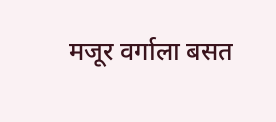मजूर वर्गाला बसत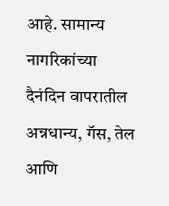आहे. सामान्य नागरिकांच्या दैनंदिन वापरातील अन्नधान्य, गॅस, तेल आणि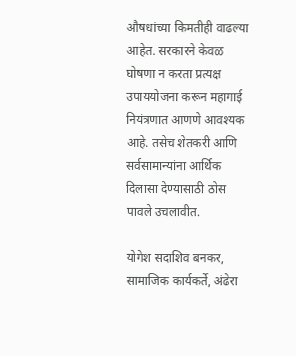औषधांच्या किमतीही वाढल्या आहेत. सरकारने केवळ घोषणा न करता प्रत्यक्ष उपाययोजना करून महागाई नियंत्रणात आणणे आवश्यक आहे. तसेच शेतकरी आणि सर्वसामान्यांना आर्थिक दिलासा देण्यासाठी ठोस पावले उचलावीत.

योगेश सदाशिव बनकर, सामाजिक कार्यकर्ते, अंढेरा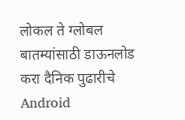लोकल ते ग्लोबल बातम्यांसाठी डाऊनलोड करा दैनिक पुढारीचे Android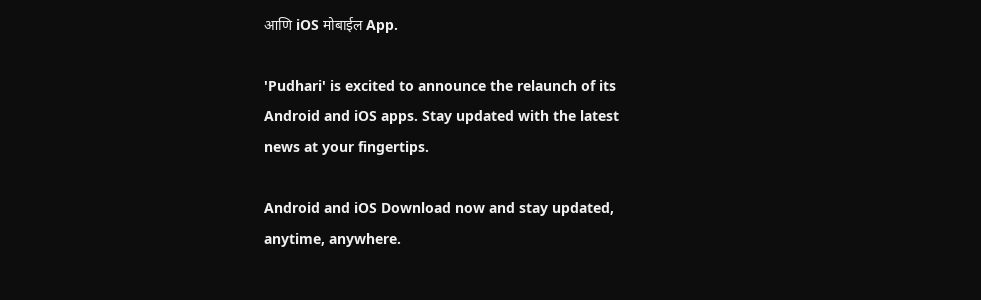आणि iOS मोबाईल App.

'Pudhari' is excited to announce the relaunch of its Android and iOS apps. Stay updated with the latest news at your fingertips.

Android and iOS Download now and stay updated, anytime, anywhere.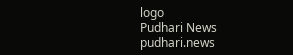logo
Pudhari News
pudhari.news